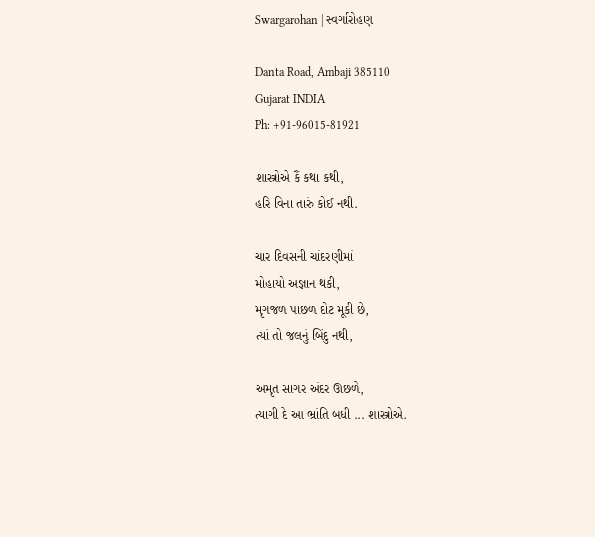Swargarohan | સ્વર્ગારોહણ

Danta Road, Ambaji 385110
Gujarat INDIA
Ph: +91-96015-81921

શાસ્ત્રોએ કૈં કથા કથી,
હરિ વિના તારું કોઈ નથી.

ચાર દિવસની ચાંદરણીમાં
મોહાયો અજ્ઞાન થકી,
મૃગજળ પાછળ દોટ મૂકી છે,
ત્યાં તો જલનું બિંદુ નથી,

અમૃત સાગર અંદર ઊછળે,
ત્યાગી દે આ ભ્રાંતિ બધી ... શાસ્ત્રોએ.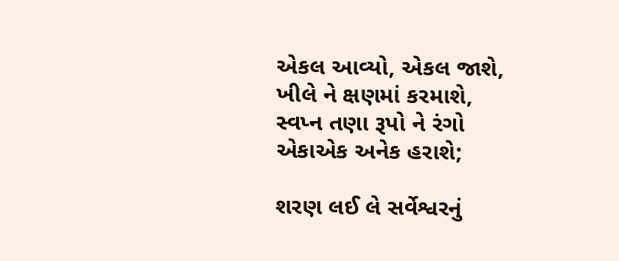એકલ આવ્યો, એકલ જાશે,
ખીલે ને ક્ષણમાં કરમાશે,
સ્વપ્ન તણા રૂપો ને રંગો
એકાએક અનેક હરાશે;

શરણ લઈ લે સર્વેશ્વરનું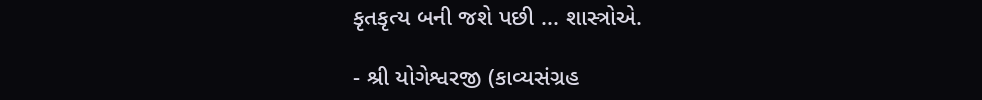કૃતકૃત્ય બની જશે પછી ... શાસ્ત્રોએ.

- શ્રી યોગેશ્વરજી (કાવ્યસંગ્રહ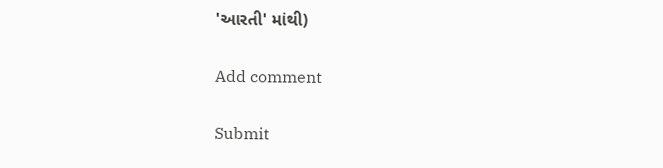'આરતી' માંથી)

Add comment

Submit